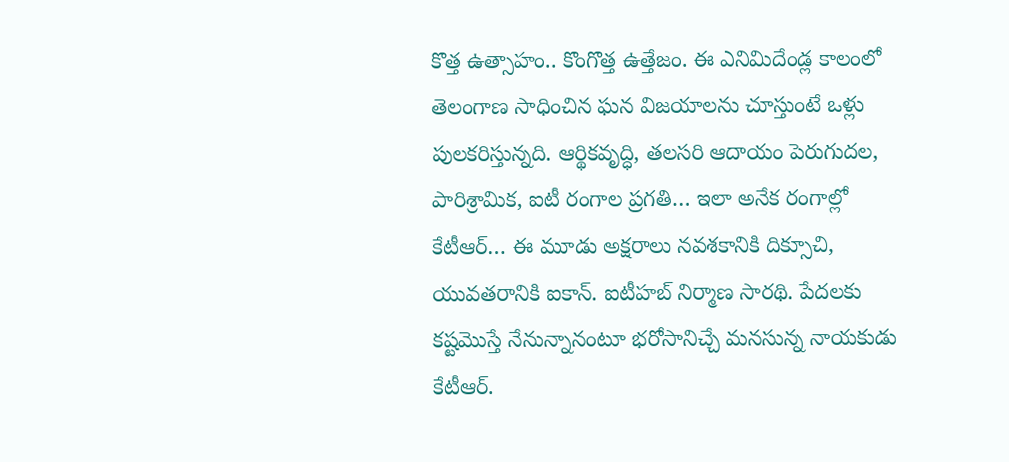కొత్త ఉత్సాహం.. కొంగొత్త ఉత్తేజం. ఈ ఎనిమిదేండ్ల కాలంలో తెలంగాణ సాధించిన ఘన విజయాలను చూస్తుంటే ఒళ్లు పులకరిస్తున్నది. ఆర్థికవృద్ధి, తలసరి ఆదాయం పెరుగుదల, పారిశ్రామిక, ఐటీ రంగాల ప్రగతి… ఇలా అనేక రంగాల్లో
కేటీఆర్… ఈ మూడు అక్షరాలు నవశకానికి దిక్సూచి, యువతరానికి ఐకాన్. ఐటీహబ్ నిర్మాణ సారథి. పేదలకు కష్టమొస్తే నేనున్నానంటూ భరోసానిచ్చే మనసున్న నాయకుడు కేటీఆర్.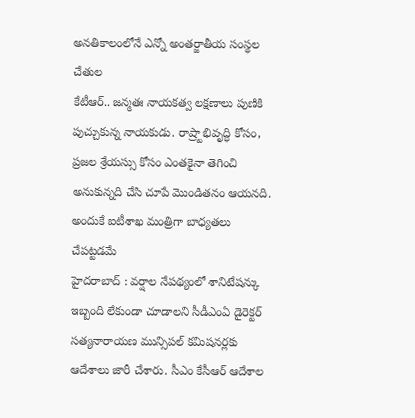అనతికాలంలోనే ఎన్నో అంతర్జాతీయ సంస్థల చేతుల
కేటీఆర్.. జన్మతః నాయకత్వ లక్షణాలు పుణికి పుచ్చుకున్న నాయకుడు. రాష్ర్టాభివృద్ధి కోసం, ప్రజల శ్రేయస్సు కోసం ఎంతకైనా తెగించి అనుకున్నది చేసి చూపే మొండితనం ఆయనది. అందుకే ఐటీశాఖ మంత్రిగా బాధ్యతలు చేపట్టడమే
హైదరాబాద్ : వర్షాల నేపథ్యంలో శానిటేషన్కు ఇబ్బంది లేకుండా చూడాలని సీడీఎంఏ డైరెక్టర్ సత్యనారాయణ మున్సిపల్ కమిషనర్లకు ఆదేశాలు జారీ చేశారు. సీఎం కేసీఆర్ ఆదేశాల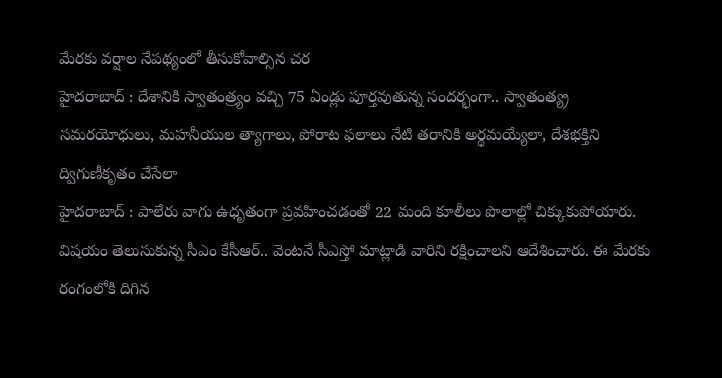మేరకు వర్షాల నేపథ్యంలో తీసుకోవాల్సిన చర
హైదరాబాద్ : దేశానికి స్వాతంత్ర్యం వచ్చి 75 ఏండ్లు పూర్తవుతున్న సందర్భంగా.. స్వాతంత్య్ర సమరయోధులు, మహనీయుల త్యాగాలు, పోరాట ఫలాలు నేటి తరానికి అర్థమయ్యేలా, దేశభక్తిని ద్విగుణీకృతం చేసేలా
హైదరాబాద్ : పాలేరు వాగు ఉధృతంగా ప్రవహించడంతో 22 మంది కూలీలు పొలాల్లో చిక్కుకుపోయారు. విషయం తెలుసుకున్న సీఎం కేసీఆర్.. వెంటనే సీఎస్తో మాట్లాడి వారిని రక్షించాలని ఆదేశించారు. ఈ మేరకు రంగంలోకి దిగిన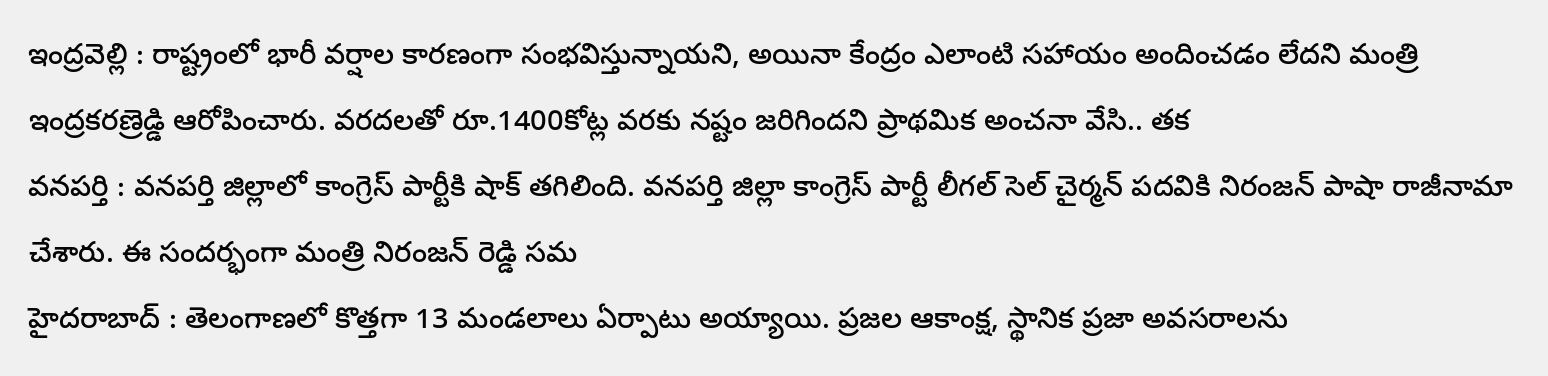ఇంద్రవెల్లి : రాష్ట్రంలో భారీ వర్షాల కారణంగా సంభవిస్తున్నాయని, అయినా కేంద్రం ఎలాంటి సహాయం అందించడం లేదని మంత్రి ఇంద్రకరణ్రెడ్డి ఆరోపించారు. వరదలతో రూ.1400కోట్ల వరకు నష్టం జరిగిందని ప్రాథమిక అంచనా వేసి.. తక
వనపర్తి : వనపర్తి జిల్లాలో కాంగ్రెస్ పార్టీకి షాక్ తగిలింది. వనపర్తి జిల్లా కాంగ్రెస్ పార్టీ లీగల్ సెల్ చైర్మన్ పదవికి నిరంజన్ పాషా రాజీనామా చేశారు. ఈ సందర్భంగా మంత్రి నిరంజన్ రెడ్డి సమ
హైదరాబాద్ : తెలంగాణలో కొత్తగా 13 మండలాలు ఏర్పాటు అయ్యాయి. ప్రజల ఆకాంక్ష, స్థానిక ప్రజా అవసరాలను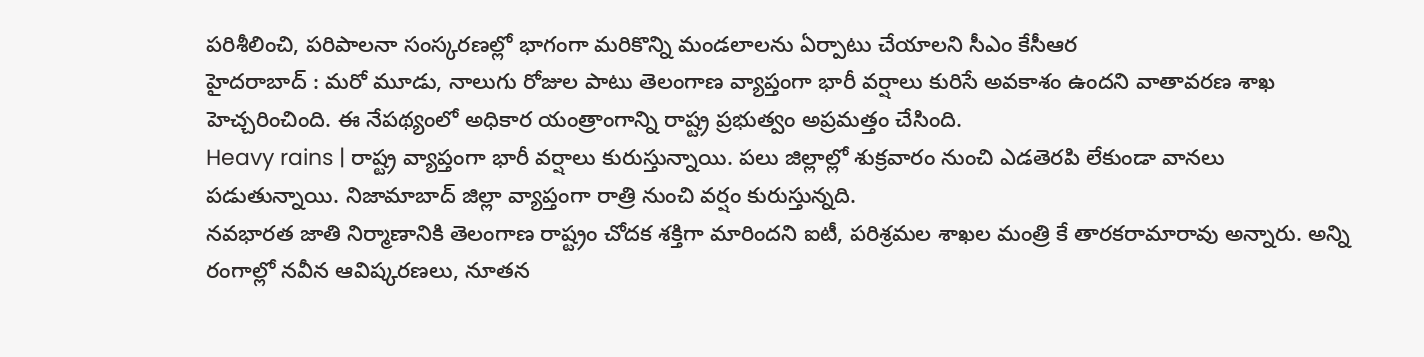పరిశీలించి, పరిపాలనా సంస్కరణల్లో భాగంగా మరికొన్ని మండలాలను ఏర్పాటు చేయాలని సీఎం కేసీఆర
హైదరాబాద్ : మరో మూడు, నాలుగు రోజుల పాటు తెలంగాణ వ్యాప్తంగా భారీ వర్షాలు కురిసే అవకాశం ఉందని వాతావరణ శాఖ హెచ్చరించింది. ఈ నేపథ్యంలో అధికార యంత్రాంగాన్ని రాష్ట్ర ప్రభుత్వం అప్రమత్తం చేసింది.
Heavy rains | రాష్ట్ర వ్యాప్తంగా భారీ వర్షాలు కురుస్తున్నాయి. పలు జిల్లాల్లో శుక్రవారం నుంచి ఎడతెరపి లేకుండా వానలు పడుతున్నాయి. నిజామాబాద్ జిల్లా వ్యాప్తంగా రాత్రి నుంచి వర్షం కురుస్తున్నది.
నవభారత జాతి నిర్మాణానికి తెలంగాణ రాష్ట్రం చోదక శక్తిగా మారిందని ఐటీ, పరిశ్రమల శాఖల మంత్రి కే తారకరామారావు అన్నారు. అన్ని రంగాల్లో నవీన ఆవిష్కరణలు, నూతన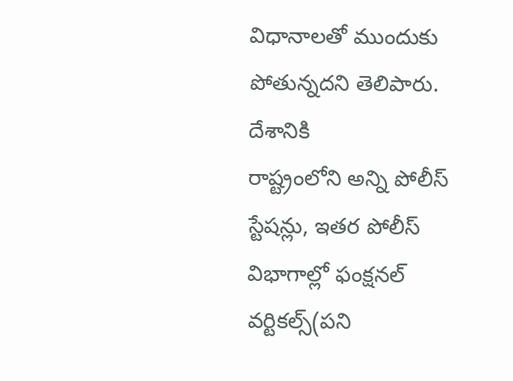విధానాలతో ముందుకు పోతున్నదని తెలిపారు. దేశానికి
రాష్ట్రంలోని అన్ని పోలీస్ స్టేషన్లు, ఇతర పోలీస్ విభాగాల్లో ఫంక్షనల్ వర్టికల్స్(పని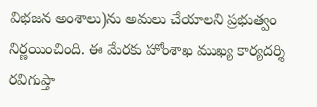విభజన అంశాలు)ను అమలు చేయాలని ప్రభుత్వం నిర్ణయించింది. ఈ మేరకు హోంశాఖ ముఖ్య కార్యదర్శి రవిగుప్తా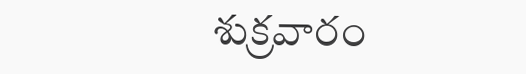శుక్రవారం